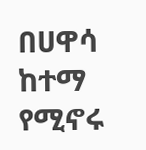በሀዋሳ ከተማ የሚኖሩ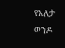የአለታ ወንዶ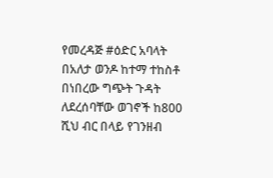የመረዳጅ #ዕድር አባላት በአለታ ወንዶ ከተማ ተከስቶ በነበረው ግጭት ጉዳት ለደረሰባቸው ወገኖች ከ800 ሺህ ብር በላይ የገንዘብ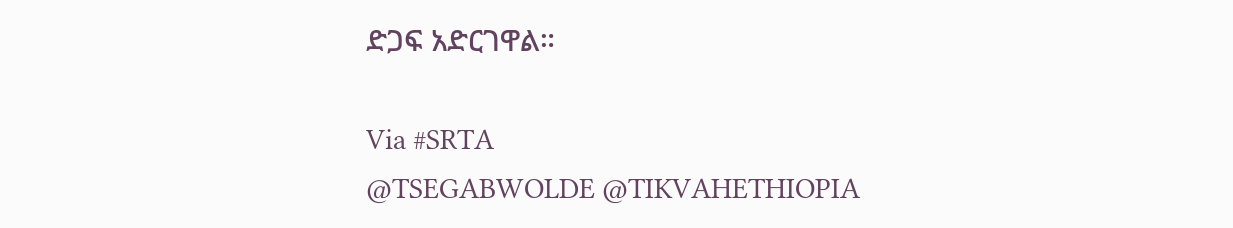ድጋፍ አድርገዋል።

Via #SRTA
@TSEGABWOLDE @TIKVAHETHIOPIA